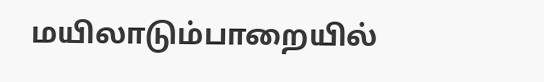மயிலாடும்பாறையில்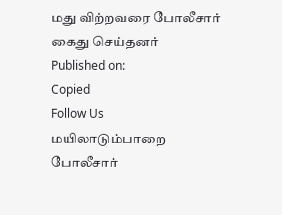மது விற்றவரை போலீசார் கைது செய்தனர்
Published on:
Copied
Follow Us
மயிலாடும்பாறை போலீசார்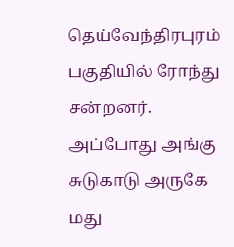தெய்வேந்திரபுரம் பகுதியில் ரோந்து சன்றனர். அப்போது அங்கு சுடுகாடு அருகே மது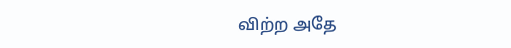விற்ற அதே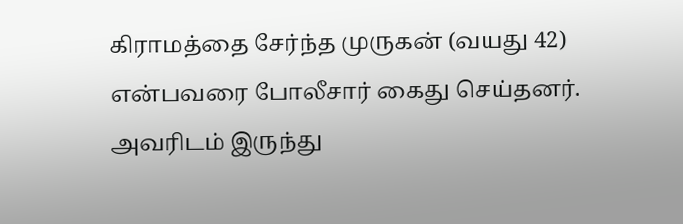கிராமத்தை சேர்ந்த முருகன் (வயது 42) என்பவரை போலீசார் கைது செய்தனர். அவரிடம் இருந்து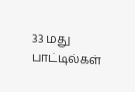33 மது பாட்டில்கள்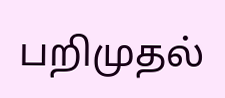பறிமுதல்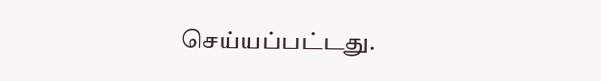செய்யப்பட்டது.